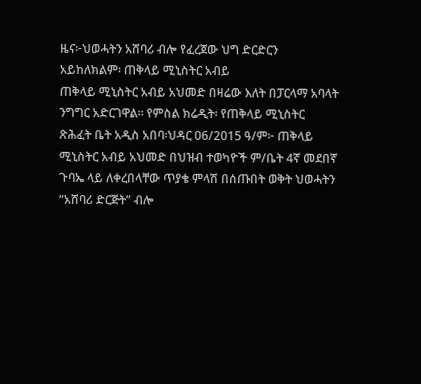ዜና፦ህወሓትን አሸባሪ ብሎ የፈረጀው ህግ ድርድርን አይከለክልም፡ ጠቅላይ ሚኒስትር አብይ
ጠቅላይ ሚኒስትር አብይ አህመድ በዛሬው እለት በፓርላማ አባላት ንግግር አድርገዋል። የምስል ክሬዲት፡ የጠቅላይ ሚኒስትር ጽሕፈት ቤት አዲስ አበባ፡ህዳር 06/2015 ዓ/ም፦ ጠቅላይ ሚኒስትር አብይ አህመድ በህዝብ ተወካዮች ም/ቤት 4ኛ መደበኛ ጉባኤ ላይ ለቀረበላቸው ጥያቄ ምላሽ በሰጡበት ወቅት ህወሓትን “አሸባሪ ድርጅት” ብሎ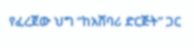የፈረጀው ህግ “ከአሸባሪ ድርጅት” ጋር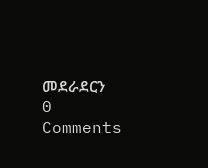መደራደርን
0 Comments